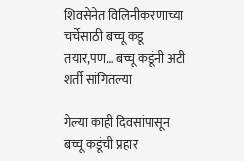शिवसेनेत विलिनीकरणाच्या चर्चेसाठी बच्चू कडू तयार,पण… बच्चू कडूंनी अटी शर्ती सांगितल्या

गेल्या काही दिवसांपासून बच्चू कडूंची प्रहार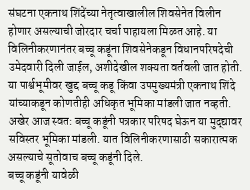संघटना एकनाथ शिंदेंच्या नेतृत्वाखालील शिवसेनेत विलीन होणार असल्याची जोरदार चर्चा पाहायला मिळत आहे. या विलिनीकरणानंतर बच्चू कडूंना शिवसेनेकडून विधानपरिषदेची उमेदवारी दिली जाईल, अशीदेखील शक्यता वर्तवली जात होती. या पार्श्वभूमीवर खुद्द बच्चू कडू किंवा उपमुख्यमंत्री एकनाथ शिंदे यांच्याकडून कोणतीही अधिकृत भूमिका मांडली जात नव्हती. अखेर आज स्वत: बच्चू कडूंनी पत्रकार परिषद घेऊन या मुद्द्यावर सविस्तर भूमिका मांडली. यात विलिनीकरणासाठी सकारात्मक असल्याचे सूतोवाच बच्चू कडूंनी दिले.
बच्चू कडूंनी यावेळी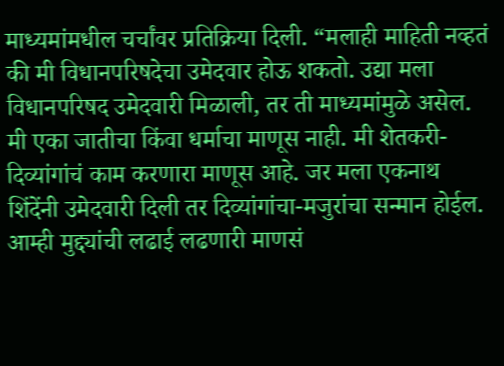माध्यमांमधील चर्चांवर प्रतिक्रिया दिली. “मलाही माहिती नव्हतं की मी विधानपरिषदेचा उमेदवार होऊ शकतो. उद्या मला विधानपरिषद उमेदवारी मिळाली, तर ती माध्यमांमुळे असेल. मी एका जातीचा किंवा धर्माचा माणूस नाही. मी शेतकरी-दिव्यांगांचं काम करणारा माणूस आहे. जर मला एकनाथ शिंदेंनी उमेदवारी दिली तर दिव्यांगांचा-मजुरांचा सन्मान होईल. आम्ही मुद्द्यांची लढाई लढणारी माणसं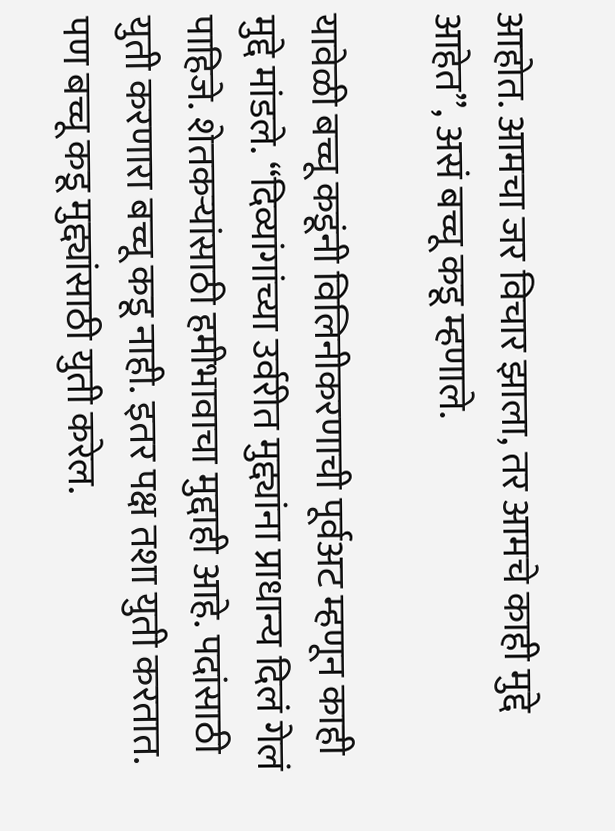आहोत. आमचा जर विचार झाला, तर आमचे काही मुद्दे आहेत”, असं बच्चू कडू म्हणाले.

यावेळी बच्चू कडूंनी विलिनीकरणाची पूर्वअट म्हणून काही मुद्दे मांडले. “दिव्यांगांच्या उर्वरीत मुद्द्यांना प्राधान्य दिलं गेलं पाहिजे. शेतकऱ्यांसाठी हमीभावाचा मुद्दाही आहे. पदांसाठी युती करणारा बच्चू कडू नाही. इतर पक्ष तशा युती करतात. पण बच्चू कडू मुद्द्यांसाठी युती करेल.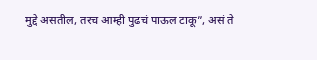मुद्दे असतील, तरच आम्ही पुढचं पाऊल टाकू”, असं ते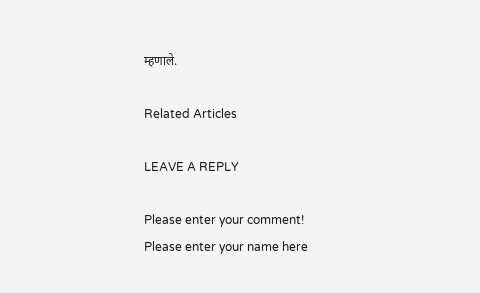म्हणाले.

Related Articles

LEAVE A REPLY

Please enter your comment!
Please enter your name here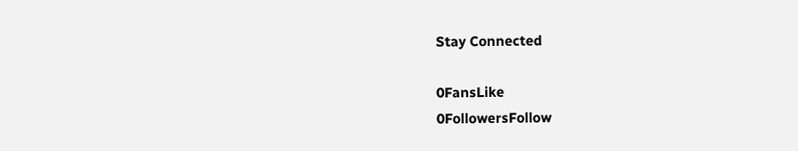Stay Connected

0FansLike
0FollowersFollow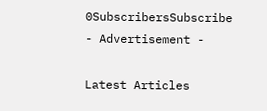0SubscribersSubscribe
- Advertisement -

Latest Articles